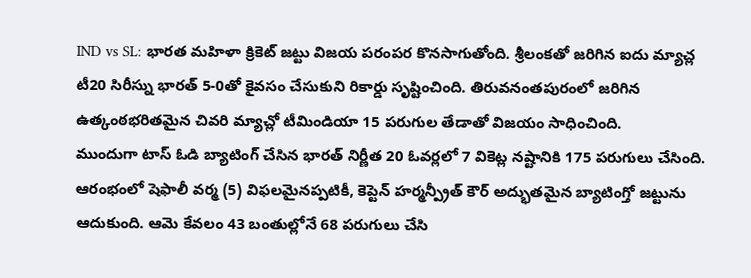IND vs SL: భారత మహిళా క్రికెట్ జట్టు విజయ పరంపర కొనసాగుతోంది. శ్రీలంకతో జరిగిన ఐదు మ్యాచ్ల టీ20 సిరీస్ను భారత్ 5-0తో కైవసం చేసుకుని రికార్డు సృష్టించింది. తిరువనంతపురంలో జరిగిన ఉత్కంఠభరితమైన చివరి మ్యాచ్లో టీమిండియా 15 పరుగుల తేడాతో విజయం సాధించింది.
ముందుగా టాస్ ఓడి బ్యాటింగ్ చేసిన భారత్ నిర్ణీత 20 ఓవర్లలో 7 వికెట్ల నష్టానికి 175 పరుగులు చేసింది. ఆరంభంలో షెఫాలీ వర్మ (5) విఫలమైనప్పటికీ, కెప్టెన్ హర్మన్ప్రీత్ కౌర్ అద్భుతమైన బ్యాటింగ్తో జట్టును ఆదుకుంది. ఆమె కేవలం 43 బంతుల్లోనే 68 పరుగులు చేసి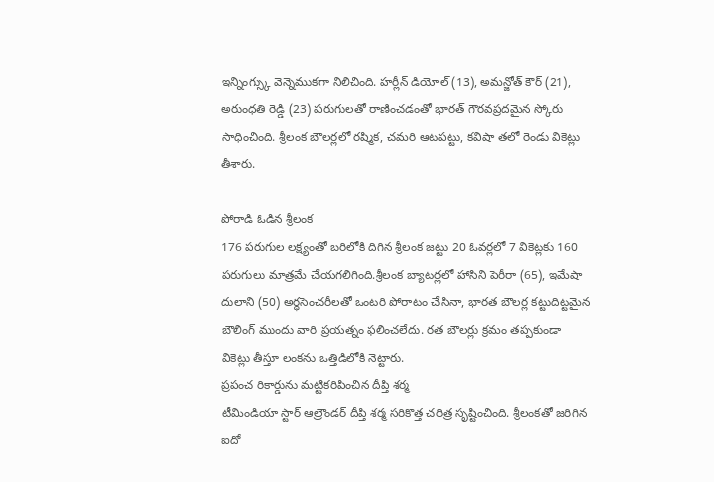ఇన్నింగ్స్కు వెన్నెముకగా నిలిచింది. హర్లీన్ డియోల్ (13), అమన్జోత్ కౌర్ (21), అరుంధతి రెడ్డి (23) పరుగులతో రాణించడంతో భారత్ గౌరవప్రదమైన స్కోరు సాధించింది. శ్రీలంక బౌలర్లలో రష్మిక, చమరి ఆటపట్టు, కవిషా తలో రెండు వికెట్లు తీశారు.

పోరాడి ఓడిన శ్రీలంక
176 పరుగుల లక్ష్యంతో బరిలోకి దిగిన శ్రీలంక జట్టు 20 ఓవర్లలో 7 వికెట్లకు 160 పరుగులు మాత్రమే చేయగలిగింది.శ్రీలంక బ్యాటర్లలో హాసిని పెరీరా (65), ఇమేషా దులాని (50) అర్ధసెంచరీలతో ఒంటరి పోరాటం చేసినా, భారత బౌలర్ల కట్టుదిట్టమైన బౌలింగ్ ముందు వారి ప్రయత్నం ఫలించలేదు. రత బౌలర్లు క్రమం తప్పకుండా వికెట్లు తీస్తూ లంకను ఒత్తిడిలోకి నెట్టారు.
ప్రపంచ రికార్డును మట్టికరిపించిన దీప్తి శర్మ
టీమిండియా స్టార్ ఆల్రౌండర్ దీప్తి శర్మ సరికొత్త చరిత్ర సృష్టించింది. శ్రీలంకతో జరిగిన ఐదో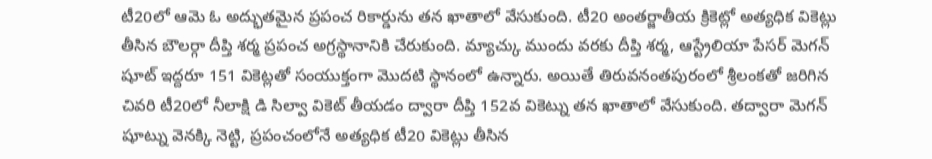టీ20లో ఆమె ఓ అద్భుతమైన ప్రపంచ రికార్డును తన ఖాతాలో వేసుకుంది. టీ20 అంతర్జాతీయ క్రికెట్లో అత్యధిక వికెట్లు తీసిన బౌలర్గా దీప్తి శర్మ ప్రపంచ అగ్రస్థానానికి చేరుకుంది. మ్యాచ్కు ముందు వరకు దీప్తి శర్మ, ఆస్ట్రేలియా పేసర్ మెగన్ షూట్ ఇద్దరూ 151 వికెట్లతో సంయుక్తంగా మొదటి స్థానంలో ఉన్నారు. అయితే తిరువనంతపురంలో శ్రీలంకతో జరిగిన చివరి టీ20లో నీలాక్షి డి సిల్వా వికెట్ తీయడం ద్వారా దీప్తి 152వ వికెట్ను తన ఖాతాలో వేసుకుంది. తద్వారా మెగన్ షూట్ను వెనక్కి నెట్టి, ప్రపంచంలోనే అత్యధిక టీ20 వికెట్లు తీసిన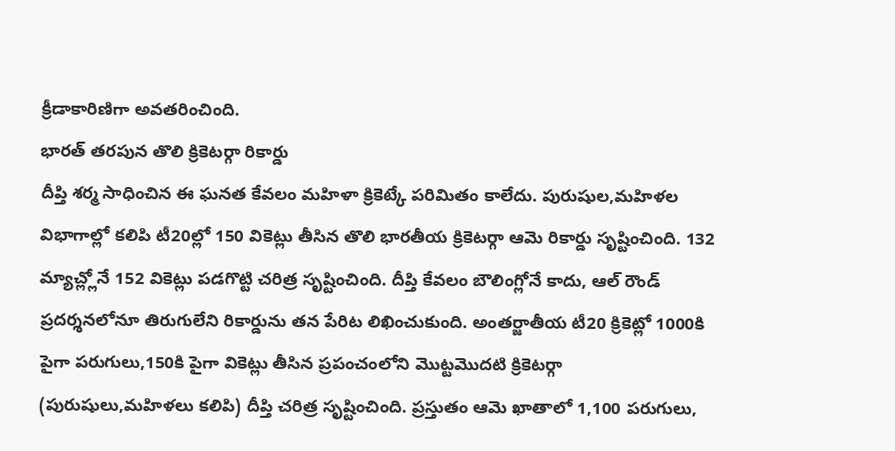క్రీడాకారిణిగా అవతరించింది.
భారత్ తరపున తొలి క్రికెటర్గా రికార్డు
దీప్తి శర్మ సాధించిన ఈ ఘనత కేవలం మహిళా క్రికెట్కే పరిమితం కాలేదు. పురుషుల,మహిళల విభాగాల్లో కలిపి టీ20ల్లో 150 వికెట్లు తీసిన తొలి భారతీయ క్రికెటర్గా ఆమె రికార్డు సృష్టించింది. 132 మ్యాచ్ల్లోనే 152 వికెట్లు పడగొట్టి చరిత్ర సృష్టించింది. దీప్తి కేవలం బౌలింగ్లోనే కాదు, ఆల్ రౌండ్ ప్రదర్శనలోనూ తిరుగులేని రికార్డును తన పేరిట లిఖించుకుంది. అంతర్జాతీయ టీ20 క్రికెట్లో 1000కి పైగా పరుగులు,150కి పైగా వికెట్లు తీసిన ప్రపంచంలోని మొట్టమొదటి క్రికెటర్గా (పురుషులు,మహిళలు కలిపి) దీప్తి చరిత్ర సృష్టించింది. ప్రస్తుతం ఆమె ఖాతాలో 1,100 పరుగులు,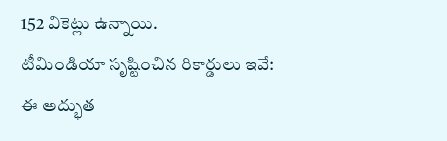152 వికెట్లు ఉన్నాయి.
టీమిండియా సృష్టించిన రికార్డులు ఇవే:
ఈ అద్భుత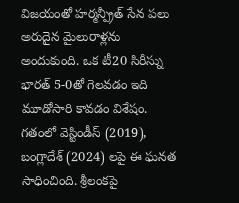విజయంతో హర్మన్ప్రీత్ సేన పలు అరుదైన మైలురాళ్లను అందుకుంది. ఒక టీ20 సిరీస్ను భారత్ 5-0తో గెలవడం ఇది మూడోసారి కావడం విశేషం. గతంలో వెస్టిండీస్ (2019), బంగ్లాదేశ్ (2024) లపై ఈ ఘనత సాధించింది. శ్రీలంకపై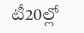టీ20ల్లో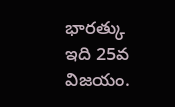భారత్కు ఇది 25వ విజయం.